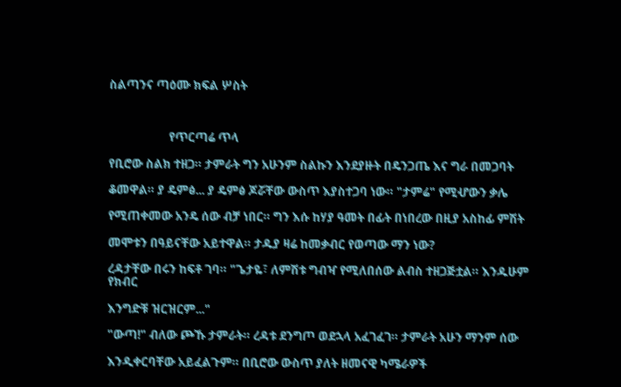ስልጣንና ጣዕሙ ክፍል ሦስት



                    የጥርጣሬ ጥላ

የቢሮው ስልክ ተዘጋ። ታምራት ግን አሁንም ስልኩን እንደያዙት በዴንጋጤ እና ግራ በመጋባት

ቆመዋል። ያ ዴምፅ... ያ ዴምፅ ጆሯቸው ውስጥ እያስተጋባ ነው። "ታምሬ" የሚሇውን ቃሌ

የሚጠቀመው አንዴ ሰው ብቻ ነበር። ግን እሱ ከሃያ ዓመት በፊት በነበረው በዚያ አስከፊ ምሽት

መሞቱን በዓይናቸው አይተዋል። ታዱያ ዛሬ ከመቃብር የወጣው ማን ነው?

ረዳታቸው በሩን ከፍቶ ገባ። "ጌታዬ፣ ለምሽቱ ግብዣ የሚለበሰው ልብስ ተዘጋጅቷል። እንዱሁም የክብር

እንግድቹ ዝርዝርም..."

"ውጣ!" ብለው ጮኹ ታምራት። ረዳቱ ደንግጦ ወደኋላ አፈገፈገ። ታምራት አሁን ማንም ሰው

እንዲቀርባቸው አይፈልጉም። በቢሮው ውስጥ ያለት ዘመናዊ ካሜራዎች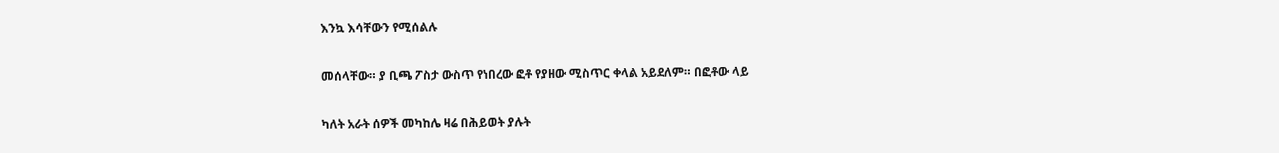እንኳ እሳቸውን የሚሰልሉ

መሰላቸው። ያ ቢጫ ፖስታ ውስጥ የነበረው ፎቶ የያዘው ሚስጥር ቀላል አይደለም። በፎቶው ላይ

ካለት አራት ሰዎች መካከሌ ዛሬ በሕይወት ያሉት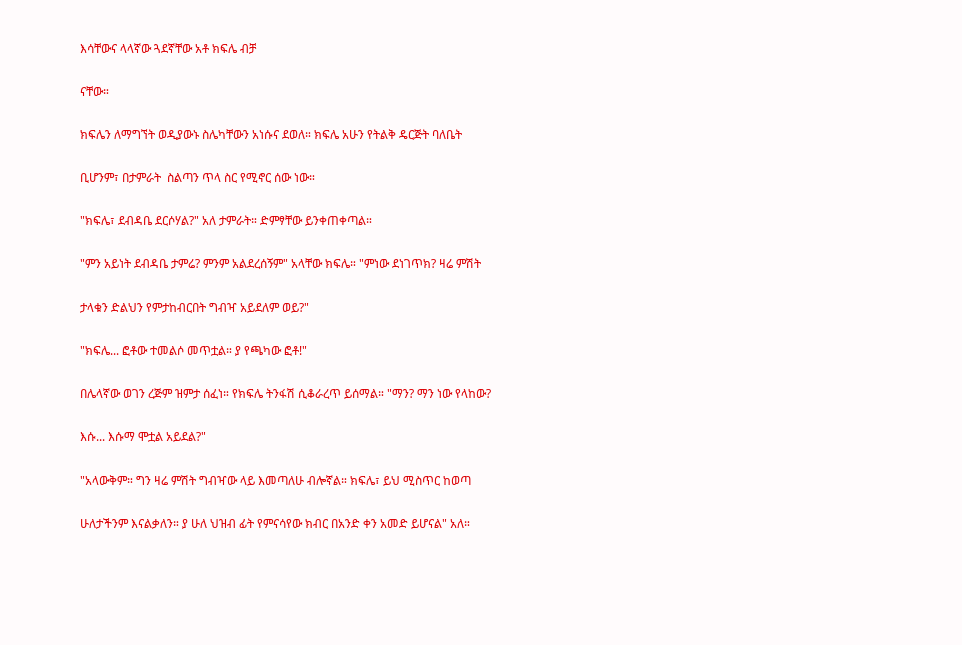እሳቸውና ላላኛው ጓደኛቸው አቶ ክፍሌ ብቻ

ናቸው።

ክፍሌን ለማግኘት ወዲያውኑ ስሌካቸውን አነሱና ደወለ። ክፍሌ አሁን የትልቅ ዴርጅት ባለቤት

ቢሆንም፣ በታምራት  ስልጣን ጥላ ስር የሚኖር ሰው ነው።

"ክፍሌ፣ ደብዳቤ ደርሶሃል?" አለ ታምራት። ድምፃቸው ይንቀጠቀጣል።

"ምን አይነት ደብዳቤ ታምሬ? ምንም አልደረሰኝም" አላቸው ክፍሌ። "ምነው ደነገጥክ? ዛሬ ምሽት

ታላቁን ድልህን የምታከብርበት ግብዣ አይደለም ወይ?"

"ክፍሌ... ፎቶው ተመልሶ መጥቷል። ያ የጫካው ፎቶ!"

በሌላኛው ወገን ረጅም ዝምታ ሰፈነ። የክፍሌ ትንፋሽ ሲቆራረጥ ይሰማል። "ማን? ማን ነው የላከው?

እሱ... እሱማ ሞቷል አይደል?"

"አላውቅም። ግን ዛሬ ምሽት ግብዣው ላይ እመጣለሁ ብሎኛል። ክፍሌ፣ ይህ ሚስጥር ከወጣ

ሁለታችንም እናልቃለን። ያ ሁለ ህዝብ ፊት የምናሳየው ክብር በአንድ ቀን አመድ ይሆናል" አለ።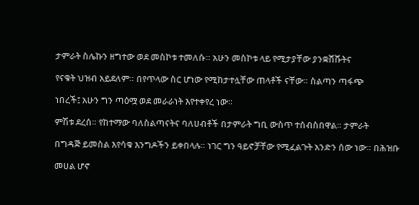ታምራት ስሌኩን ዘግተው ወደ መስኮቱ ተመለሱ። አሁን መስኮቱ ላይ የሚታያቸው ያንቋሸሹትና

የናቁት ህዝብ አይደለም። በየጥላው ስር ሆነው የሚከታተሏቸው ጠላቶች ናቸው። ስልጣን ጣፋጭ

ነበረች፤ አሁን ግን ጣዕሟ ወደ መራራነት እየተቀየረ ነው።

ምሽቱ ደረሰ። የከተማው ባለስልጣናትና ባለሀብቶች በታምራት ግቢ ውስጥ ተሰብስበዋል። ታምራት

በግዳጅ ይመስል እየሳቁ እንግዶችን ይቀበላሉ። ነገር ግን ዓይኖቻቸው የሚፈልጉት አንድን ሰው ነው። በሕዝቡ

መሀል ሆኖ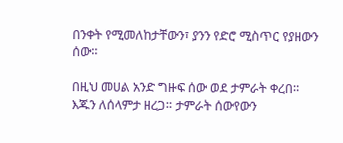በንቀት የሚመለከታቸውን፣ ያንን የድሮ ሚስጥር የያዘውን ሰው።

በዚህ መሀል አንድ ግዙፍ ሰው ወደ ታምራት ቀረበ። እጁን ለሰላምታ ዘረጋ። ታምራት ሰውየውን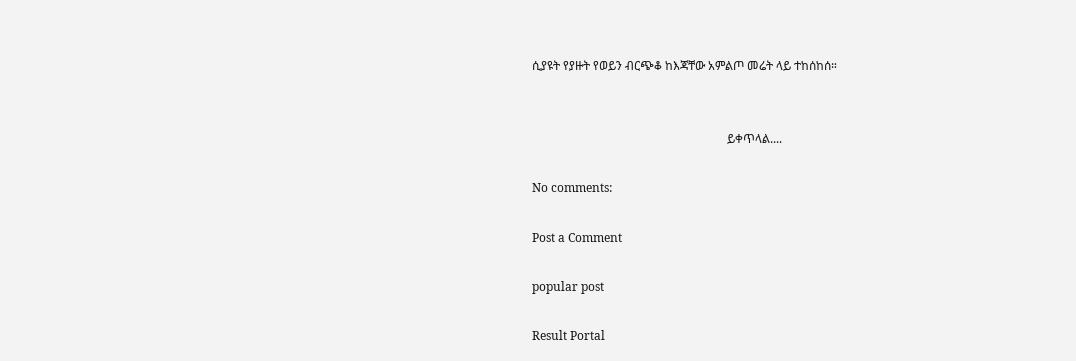ሲያዩት የያዙት የወይን ብርጭቆ ከእጃቸው አምልጦ መሬት ላይ ተከሰከሰ።


                                                                 ይቀጥላል....

No comments:

Post a Comment

popular post

Result Portal